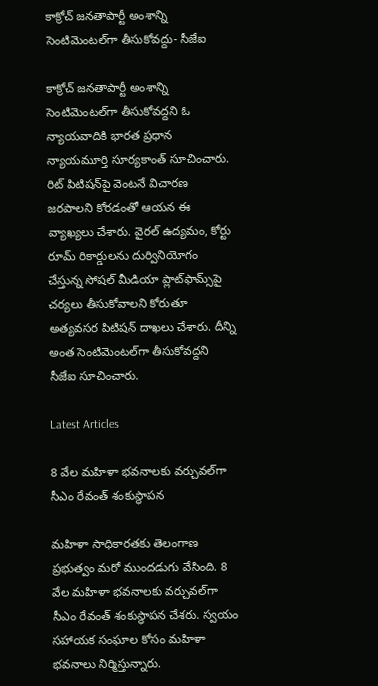కాక్రోచ్‌ జనతాపార్టీ అంశాన్ని సెంటిమెంటల్‌గా తీసుకోవద్దు- సీజేఐ

కాక్రోచ్‌ జనతాపార్టీ అంశాన్ని సెంటిమెంటల్‌గా తీసుకోవద్దని ఓ న్యాయవాదికి భారత ప్రధాన న్యాయమూర్తి సూర్యకాంత్‌ సూచించారు. రిట్‌ పిటిషన్‌పై వెంటనే విచారణ జరపాలని కోరడంతో ఆయన ఈ వ్యాఖ్యలు చేశారు. వైరల్‌ ఉద్యమం, కోర్టు రూమ్‌ రికార్డులను దుర్వినియోగం చేస్తున్న సోషల్‌ మీడియా ప్లాట్‌ఫామ్స్‌పై చర్యలు తీసుకోవాలని కోరుతూ అత్యవసర పిటిషన్‌ దాఖలు చేశారు. దీన్ని అంత సెంటిమెంటల్‌గా తీసుకోవద్దని సీజేఐ సూచించారు.

Latest Articles

8 వేల మహిళా భవనాలకు వర్చువల్‌గా సీఎం రేవంత్‌ శంకుస్థాపన

మహిళా సాధికారతకు తెలంగాణ ప్రభుత్వం మరో ముందడుగు వేసింది. 8 వేల మహిళా భవనాలకు వర్చువల్‌గా సీఎం రేవంత్‌ శంకుస్థాపన చేశరు. స్వయం సహాయక సంఘాల కోసం మహిళా భవనాలు నిర్మిస్తున్నారు.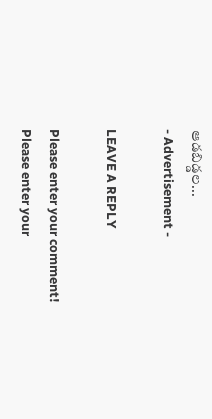ఆడబిడ్డల...
- Advertisement -

LEAVE A REPLY

Please enter your comment!
Please enter your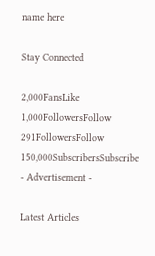name here

Stay Connected

2,000FansLike
1,000FollowersFollow
291FollowersFollow
150,000SubscribersSubscribe
- Advertisement -

Latest Articles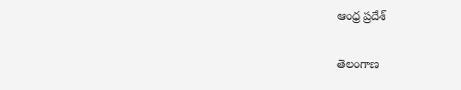ఆంధ్ర ప్రదేశ్

తెలంగాణ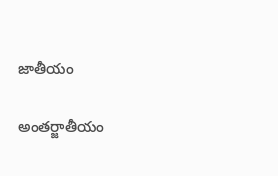జాతీయం

అంతర్జాతీయం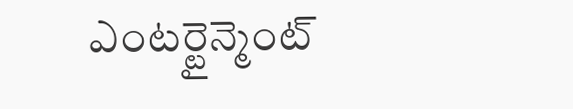ఎంటర్టైన్మెంట్